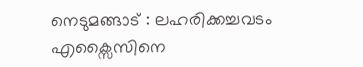നെടുമങ്ങാട് : ലഹരിക്കച്ചവടം എക്സൈസിനെ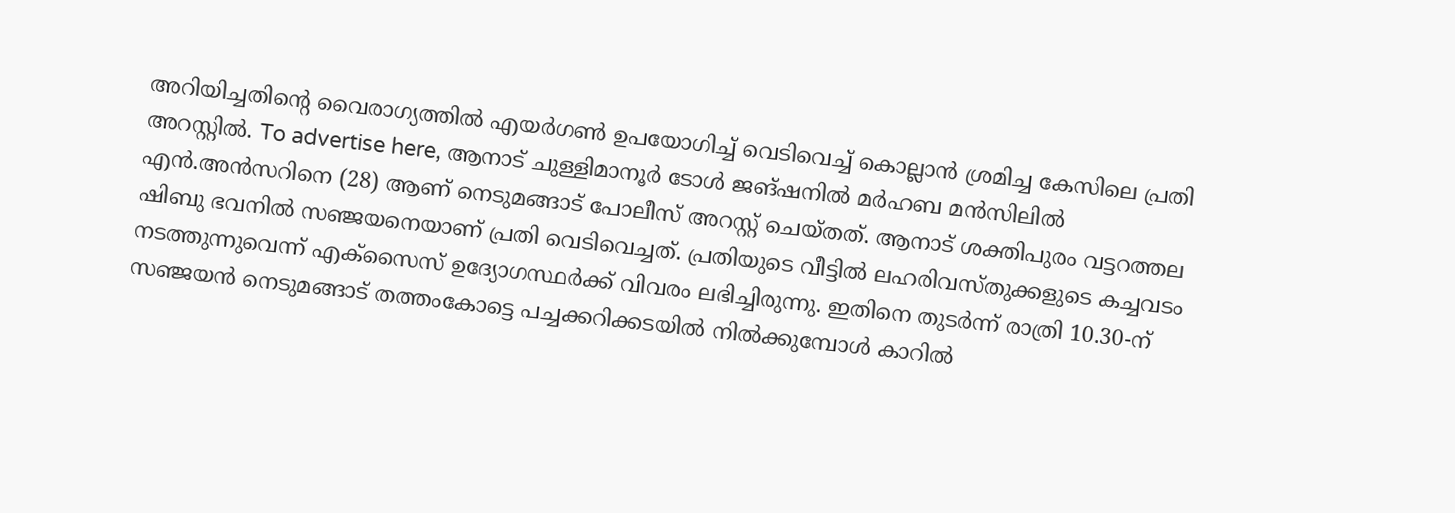അറിയിച്ചതിന്റെ വൈരാഗ്യത്തിൽ എയർഗൺ ഉപയോഗിച്ച് വെടിവെച്ച് കൊല്ലാൻ ശ്രമിച്ച കേസിലെ പ്രതി അറസ്റ്റിൽ. To advertise here, ആനാട് ചുള്ളിമാനൂർ ടോൾ ജങ്ഷനിൽ മർഹബ മൻസിലിൽ എൻ.അൻസറിനെ (28) ആണ് നെടുമങ്ങാട് പോലീസ് അറസ്റ്റ് ചെയ്തത്. ആനാട് ശക്തിപുരം വട്ടറത്തല ഷിബു ഭവനിൽ സഞ്ജയനെയാണ് പ്രതി വെടിവെച്ചത്. പ്രതിയുടെ വീട്ടിൽ ലഹരിവസ്തുക്കളുടെ കച്ചവടം നടത്തുന്നുവെന്ന് എക്സൈസ് ഉദ്യോഗസ്ഥർക്ക് വിവരം ലഭിച്ചിരുന്നു. ഇതിനെ തുടർന്ന് രാത്രി 10.30-ന് സഞ്ജയൻ നെടുമങ്ങാട് തത്തംകോട്ടെ പച്ചക്കറിക്കടയിൽ നിൽക്കുമ്പോൾ കാറിൽ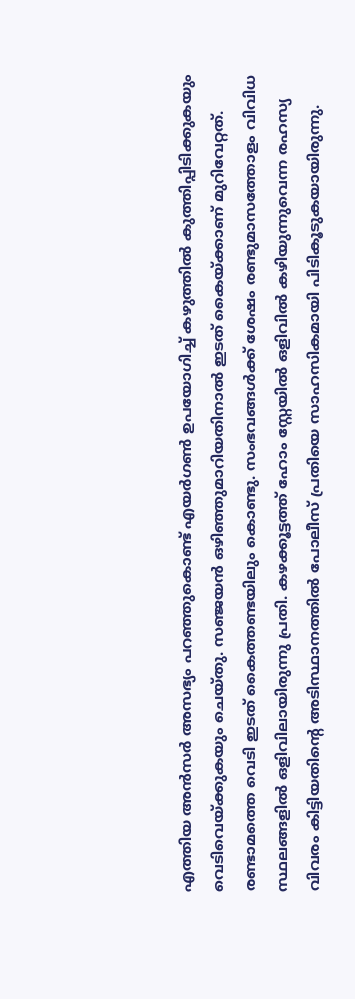എത്തിയ അൻസർ അസഭ്യം പറഞ്ഞുകൊണ്ട് എയർഗൺ ഉപയോഗിച്ച് കഴുത്തിൽ കുത്തിപ്പിടിക്കുകയും വെടിവെയ്ക്കുകയും ചെയ്തു. സഞ്ജയൻ ഒഴിഞ്ഞുമാറിയതിനാൽ ഇടത് കൈയ്ക്കാണ് മുറിവേറ്റത്. രണ്ടാമത്തെ വെടി ഇടത് കൈത്തണ്ടയിലും കൊണ്ടു. സംഭവങ്ങൾക്ക് ശേഷം രണ്ടുമാസത്തോളം വിവിധ സ്ഥലങ്ങളിൽ ഒളിവിലായിരുന്നു പ്രതി. കഴക്കൂട്ടത്ത് ഹോം സ്റ്റേയിൽ ഒളിവിൽ കഴിയുന്നുവെന്ന രഹസ്യ വിവരം കിട്ടിയതിന്റെ അടിസ്ഥാനത്തിൽ പോലീസ് പ്രതിയെ സാഹസികമായി പിടികൂടുകയായിരുന്നു.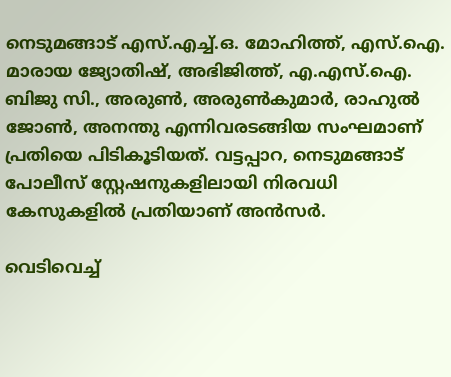നെടുമങ്ങാട് എസ്.എച്ച്.ഒ. മോഹിത്ത്, എസ്.ഐ. മാരായ ജ്യോതിഷ്, അഭിജിത്ത്, എ.എസ്.ഐ. ബിജു സി., അരുൺ, അരുൺകുമാർ, രാഹുൽ ജോൺ, അനന്തു എന്നിവരടങ്ങിയ സംഘമാണ് പ്രതിയെ പിടികൂടിയത്. വട്ടപ്പാറ, നെടുമങ്ങാട് പോലീസ് സ്റ്റേഷനുകളിലായി നിരവധി കേസുകളിൽ പ്രതിയാണ് അൻസർ.

വെടിവെച്ച്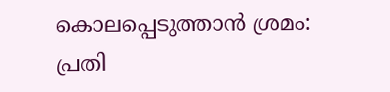കൊലപ്പെടുത്താൻ ശ്രമം: പ്രതി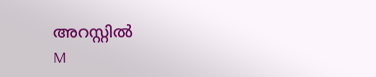അറസ്റ്റിൽ
M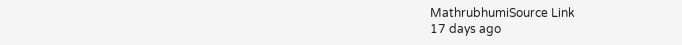MathrubhumiSource Link
17 days ago